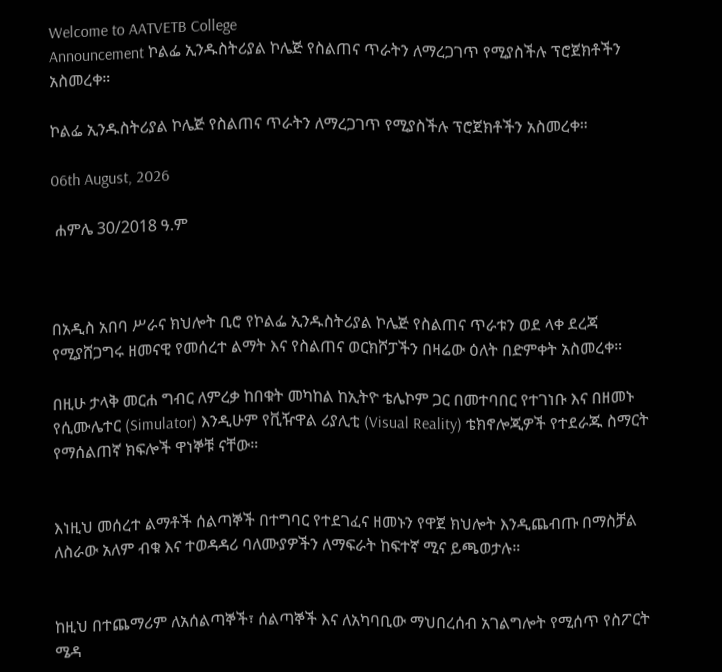Welcome to AATVETB College
Announcement ኮልፌ ኢንዱስትሪያል ኮሌጅ የስልጠና ጥራትን ለማረጋገጥ የሚያስችሉ ፕሮጀክቶችን አስመረቀ።

ኮልፌ ኢንዱስትሪያል ኮሌጅ የስልጠና ጥራትን ለማረጋገጥ የሚያስችሉ ፕሮጀክቶችን አስመረቀ።

06th August, 2026

 ሐምሌ 30/2018 ዓ.ም



በአዲስ አበባ ሥራና ክህሎት ቢሮ የኮልፌ ኢንዱስትሪያል ኮሌጅ የስልጠና ጥራቱን ወደ ላቀ ደረጃ የሚያሸጋግሩ ዘመናዊ የመሰረተ ልማት እና የስልጠና ወርክሾፓችን በዛሬው ዕለት በድምቀት አስመረቀ።

በዚሁ ታላቅ መርሐ ግብር ለምረቃ ከበቁት መካከል ከኢትዮ ቴሌኮም ጋር በመተባበር የተገነቡ እና በዘመኑ የሲሙሌተር (Simulator) እንዲሁም የቪዥዋል ሪያሊቲ (Visual Reality) ቴክኖሎጂዎች የተደራጁ ስማርት የማሰልጠኛ ክፍሎች ዋነኞቹ ናቸው።


እነዚህ መሰረተ ልማቶች ሰልጣኞች በተግባር የተደገፈና ዘመኑን የዋጀ ክህሎት እንዲጨብጡ በማስቻል ለስራው አለም ብቁ እና ተወዳዳሪ ባለሙያዎችን ለማፍራት ከፍተኛ ሚና ይጫወታሉ።


ከዚህ በተጨማሪም ለአሰልጣኞች፣ ሰልጣኞች እና ለአካባቢው ማህበረሰብ አገልግሎት የሚሰጥ የስፖርት ሜዳ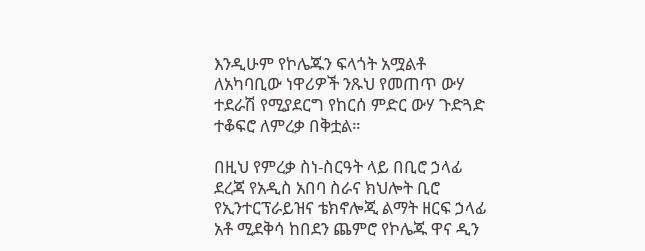እንዲሁም የኮሌጁን ፍላጎት አሟልቶ ለአካባቢው ነዋሪዎች ንጹህ የመጠጥ ውሃ ተደራሽ የሚያደርግ የከርሰ ምድር ውሃ ጉድጓድ ተቆፍሮ ለምረቃ በቅቷል።

በዚህ የምረቃ ስነ-ስርዓት ላይ በቢሮ ኃላፊ ደረጃ የአዲስ አበባ ስራና ክህሎት ቢሮ የኢንተርፕራይዝና ቴክኖሎጂ ልማት ዘርፍ ኃላፊ አቶ ሚደቅሳ ከበደን ጨምሮ የኮሌጁ ዋና ዲን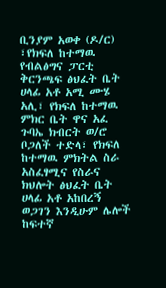ቢንያም አወቀ (ዶ/ር) ፣የክፍለ ከተማዉ የብልፅግና ፓርቲ ቅርንጫፍ ፅህፈት ቤት ሀላፊ አቶ አሚ ሙሄ አሊ፣ የክፍለ ከተማዉ ምክር ቤት ዋና አፈ ጉባኤ ክብርት ወ/ሮ ቦጋለች ተድላ፣ የክፍለ ከተማዉ ምክትል ስራ አስፈፃሚና የስራና ክህሎት ፅህፈት ቤት ሀላፊ አቶ አከበረኝ ወጋገን እንዲሁም ሌሎች ከፍተኛ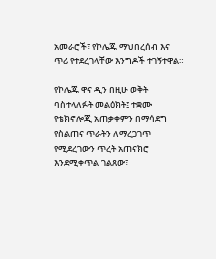አመራሮች፣ የኮሌጁ ማህበረሰብ እና ጥሪ የተደረገላቸው እንግዶች ተገኝተዋል።

የኮሌጁ ዋና ዲን በዚሁ ወቅት ባስተላለፉት መልዕክት፤ ተቋሙ የቴክኖሎጂ አጠቃቀምን በማሳደግ የስልጠና ጥራትን ለማረጋገጥ የሚደረገውን ጥረት አጠናክሮ እንደሚቀጥል ገልጸው፣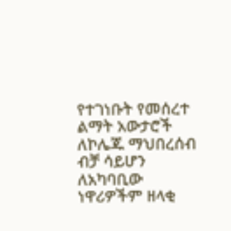የተገነቡት የመሰረተ ልማት አውታሮች ለኮሌጁ ማህበረሰብ ብቻ ሳይሆን ለአካባቢው ነዋሪዎችም ዘላቂ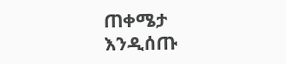ጠቀሜታ እንዲሰጡ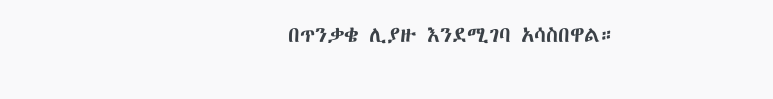በጥንቃቄ ሊያዙ እንደሚገባ አሳስበዋል።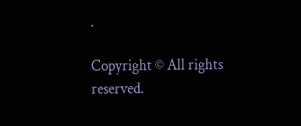.

Copyright © All rights reserved.